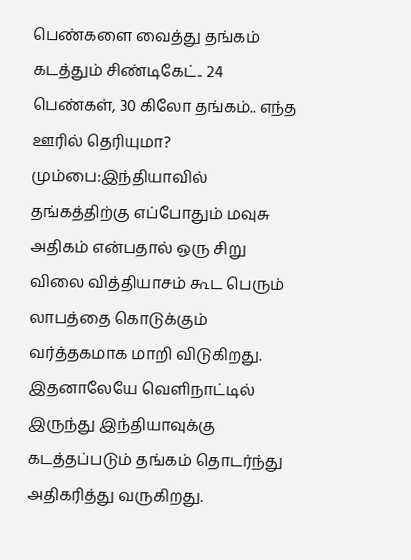பெண்களை வைத்து தங்கம் கடத்தும் சிண்டிகேட்.. 24 பெண்கள், 30 கிலோ தங்கம்.. எந்த ஊரில் தெரியுமா?
மும்பை:இந்தியாவில் தங்கத்திற்கு எப்போதும் மவுசு அதிகம் என்பதால் ஒரு சிறு விலை வித்தியாசம் கூட பெரும் லாபத்தை கொடுக்கும் வர்த்தகமாக மாறி விடுகிறது. இதனாலேயே வெளிநாட்டில் இருந்து இந்தியாவுக்கு கடத்தப்படும் தங்கம் தொடர்ந்து அதிகரித்து வருகிறது.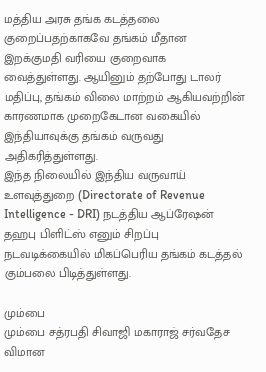மத்திய அரசு தங்க கடத்தலை குறைப்பதற்காகவே தங்கம் மீதான இறக்குமதி வரியை குறைவாக வைத்துள்ளது. ஆயினும் தற்போது டாலர் மதிப்பு, தங்கம் விலை மாற்றம் ஆகியவற்றின் காரணமாக முறைகேடான வகையில் இந்தியாவுக்கு தங்கம் வருவது அதிகரித்துள்ளது.
இந்த நிலையில் இந்திய வருவாய் உளவுத்துறை (Directorate of Revenue Intelligence - DRI) நடத்திய ஆப்ரேஷன் தஹபு பிளிட்ஸ் எனும் சிறப்பு நடவடிக்கையில் மிகப்பெரிய தங்கம் கடத்தல் கும்பலை பிடித்துள்ளது.

மும்பை
மும்பை சத்ரபதி சிவாஜி மகாராஜ் சர்வதேச விமான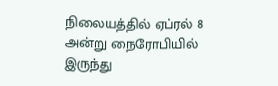நிலையத்தில் ஏப்ரல் 8 அன்று நைரோபியில் இருந்து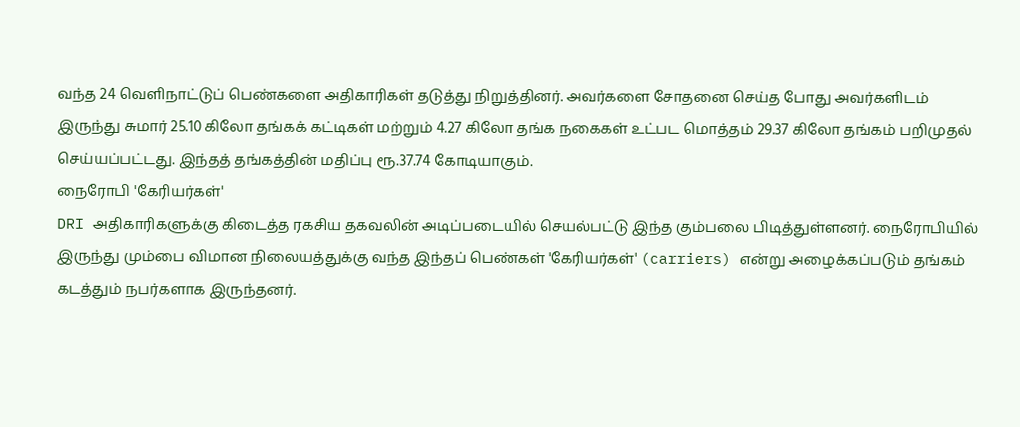வந்த 24 வெளிநாட்டுப் பெண்களை அதிகாரிகள் தடுத்து நிறுத்தினர். அவர்களை சோதனை செய்த போது அவர்களிடம் இருந்து சுமார் 25.10 கிலோ தங்கக் கட்டிகள் மற்றும் 4.27 கிலோ தங்க நகைகள் உட்பட மொத்தம் 29.37 கிலோ தங்கம் பறிமுதல் செய்யப்பட்டது. இந்தத் தங்கத்தின் மதிப்பு ரூ.37.74 கோடியாகும்.
நைரோபி 'கேரியர்கள்'
DRI அதிகாரிகளுக்கு கிடைத்த ரகசிய தகவலின் அடிப்படையில் செயல்பட்டு இந்த கும்பலை பிடித்துள்ளனர். நைரோபியில் இருந்து மும்பை விமான நிலையத்துக்கு வந்த இந்தப் பெண்கள் 'கேரியர்கள்' (carriers) என்று அழைக்கப்படும் தங்கம் கடத்தும் நபர்களாக இருந்தனர்.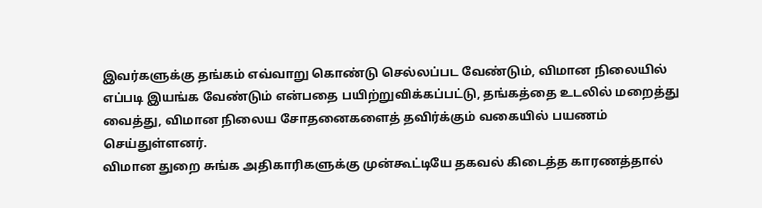இவர்களுக்கு தங்கம் எவ்வாறு கொண்டு செல்லப்பட வேண்டும், விமான நிலையில் எப்படி இயங்க வேண்டும் என்பதை பயிற்றுவிக்கப்பட்டு, தங்கத்தை உடலில் மறைத்து வைத்து, விமான நிலைய சோதனைகளைத் தவிர்க்கும் வகையில் பயணம் செய்துள்ளனர்.
விமான துறை சுங்க அதிகாரிகளுக்கு முன்கூட்டியே தகவல் கிடைத்த காரணத்தால்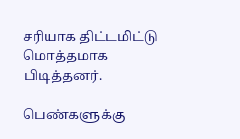சரியாக திட்டமிட்டு மொத்தமாக பிடித்தனர்.

பெண்களுக்கு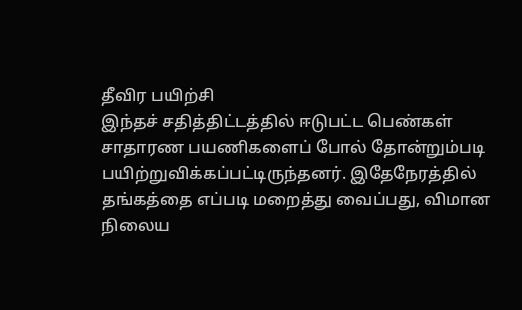தீவிர பயிற்சி
இந்தச் சதித்திட்டத்தில் ஈடுபட்ட பெண்கள் சாதாரண பயணிகளைப் போல் தோன்றும்படி பயிற்றுவிக்கப்பட்டிருந்தனர். இதேநேரத்தில் தங்கத்தை எப்படி மறைத்து வைப்பது, விமான நிலைய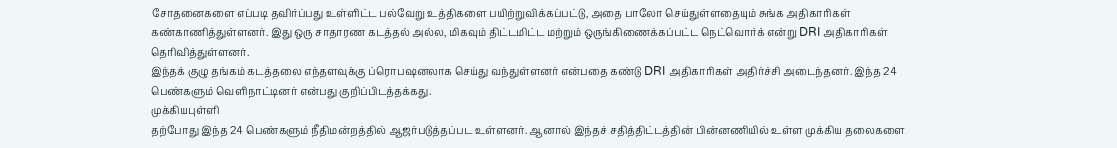சோதனைகளை எப்படி தவிர்ப்பது உள்ளிட்ட பல்வேறு உத்திகளை பயிற்றுவிக்கப்பட்டு, அதை பாலோ செய்துள்ளதையும் சுங்க அதிகாரிகள் கண்காணித்துள்ளனர். இது ஒரு சாதாரண கடத்தல் அல்ல, மிகவும் திட்டமிட்ட மற்றும் ஒருங்கிணைக்கப்பட்ட நெட்வொர்க் என்று DRI அதிகாரிகள் தெரிவித்துள்ளனர்.
இந்தக் குழு தங்கம் கடத்தலை எந்தளவுக்கு ப்ரொபஷனலாக செய்து வந்துள்ளனர் என்பதை கண்டு DRI அதிகாரிகள் அதிர்ச்சி அடைந்தனர். இந்த 24 பெண்களும் வெளிநாட்டினர் என்பது குறிப்பிடத்தக்கது.
முக்கியபுள்ளி
தற்போது இந்த 24 பெண்களும் நீதிமன்றத்தில் ஆஜர்படுத்தப்பட உள்ளனர். ஆனால் இந்தச் சதித்திட்டத்தின் பின்னணியில் உள்ள முக்கிய தலைகளை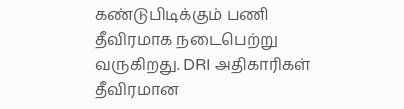கண்டுபிடிக்கும் பணி தீவிரமாக நடைபெற்று வருகிறது. DRI அதிகாரிகள் தீவிரமான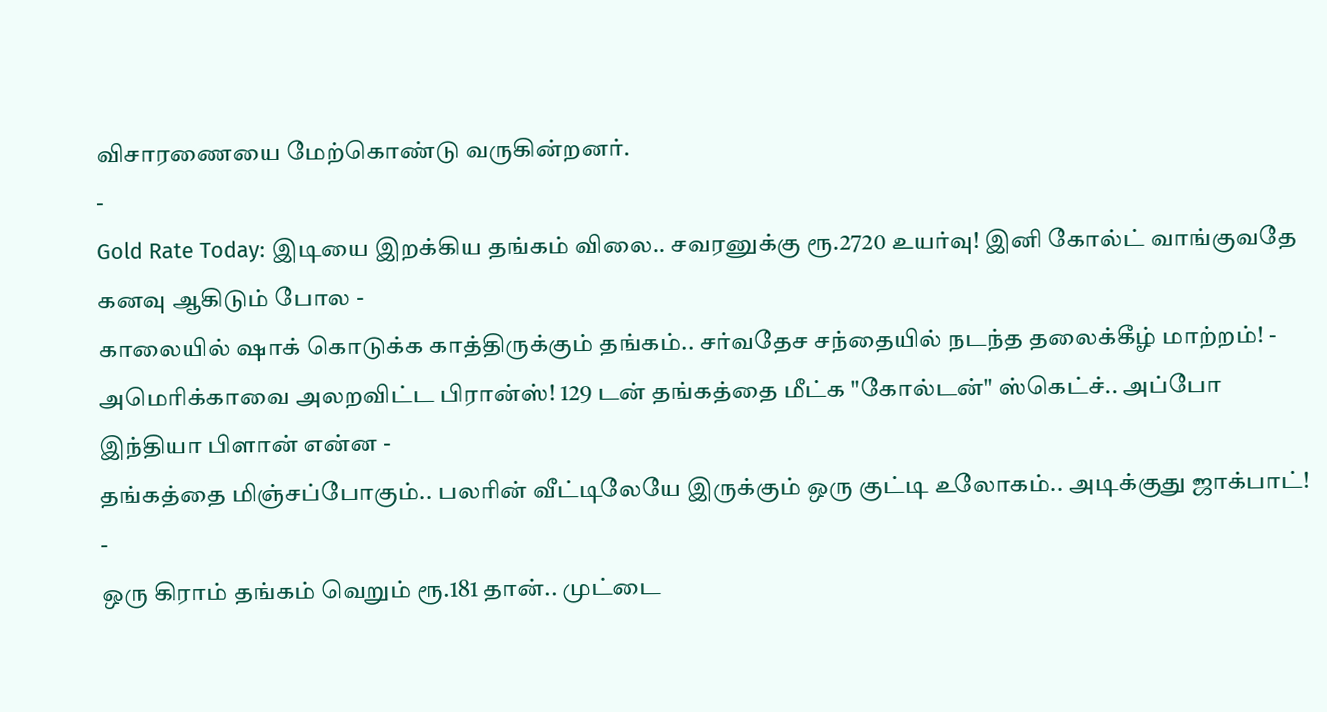விசாரணையை மேற்கொண்டு வருகின்றனர்.
-
Gold Rate Today: இடியை இறக்கிய தங்கம் விலை.. சவரனுக்கு ரூ.2720 உயர்வு! இனி கோல்ட் வாங்குவதே கனவு ஆகிடும் போல -
காலையில் ஷாக் கொடுக்க காத்திருக்கும் தங்கம்.. சர்வதேச சந்தையில் நடந்த தலைக்கீழ் மாற்றம்! -
அமெரிக்காவை அலறவிட்ட பிரான்ஸ்! 129 டன் தங்கத்தை மீட்க "கோல்டன்" ஸ்கெட்ச்.. அப்போ இந்தியா பிளான் என்ன -
தங்கத்தை மிஞ்சப்போகும்.. பலரின் வீட்டிலேயே இருக்கும் ஒரு குட்டி உலோகம்.. அடிக்குது ஜாக்பாட்! -
ஒரு கிராம் தங்கம் வெறும் ரூ.181 தான்.. முட்டை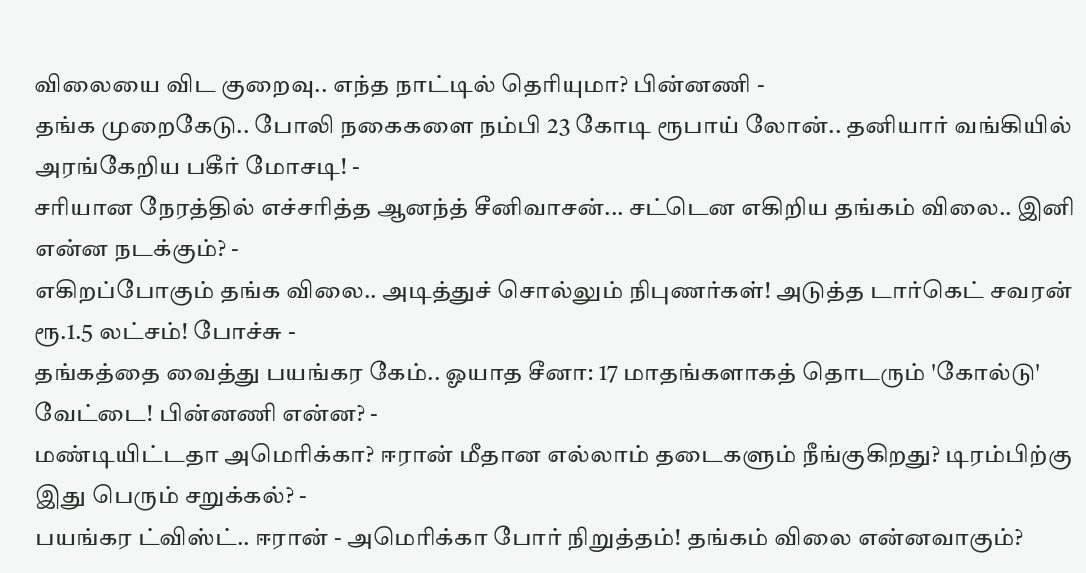விலையை விட குறைவு.. எந்த நாட்டில் தெரியுமா? பின்னணி -
தங்க முறைகேடு.. போலி நகைகளை நம்பி 23 கோடி ரூபாய் லோன்.. தனியார் வங்கியில் அரங்கேறிய பகீர் மோசடி! -
சரியான நேரத்தில் எச்சரித்த ஆனந்த் சீனிவாசன்... சட்டென எகிறிய தங்கம் விலை.. இனி என்ன நடக்கும்? -
எகிறப்போகும் தங்க விலை.. அடித்துச் சொல்லும் நிபுணர்கள்! அடுத்த டார்கெட் சவரன் ரூ.1.5 லட்சம்! போச்சு -
தங்கத்தை வைத்து பயங்கர கேம்.. ஓயாத சீனா: 17 மாதங்களாகத் தொடரும் 'கோல்டு' வேட்டை! பின்னணி என்ன? -
மண்டியிட்டதா அமெரிக்கா? ஈரான் மீதான எல்லாம் தடைகளும் நீங்குகிறது? டிரம்பிற்கு இது பெரும் சறுக்கல்? -
பயங்கர ட்விஸ்ட்.. ஈரான் - அமெரிக்கா போர் நிறுத்தம்! தங்கம் விலை என்னவாகும்?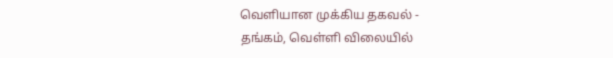வெளியான முக்கிய தகவல் -
தங்கம், வெள்ளி விலையில்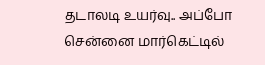தடாலடி உயர்வு.. அப்போ சென்னை மார்கெட்டில்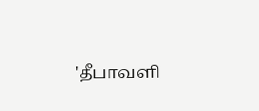'தீபாவளி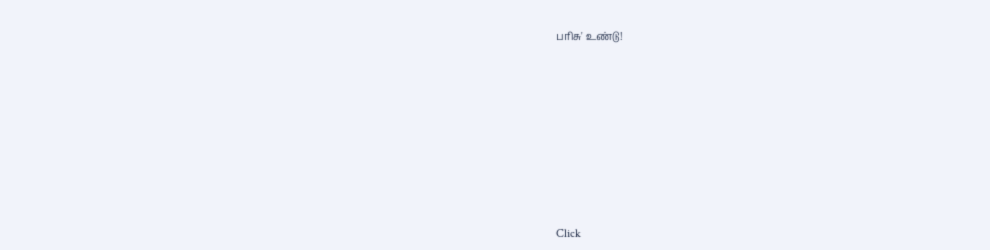பரிசு' உண்டு!












Click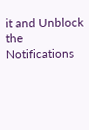it and Unblock the Notifications